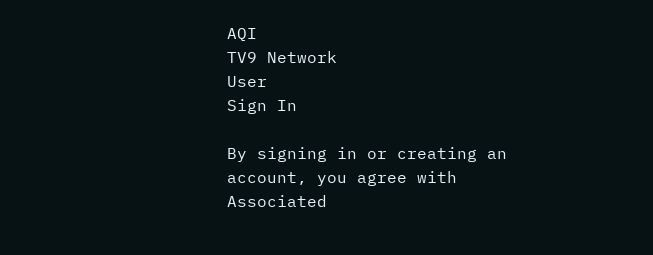AQI
TV9 Network
User
Sign In

By signing in or creating an account, you agree with Associated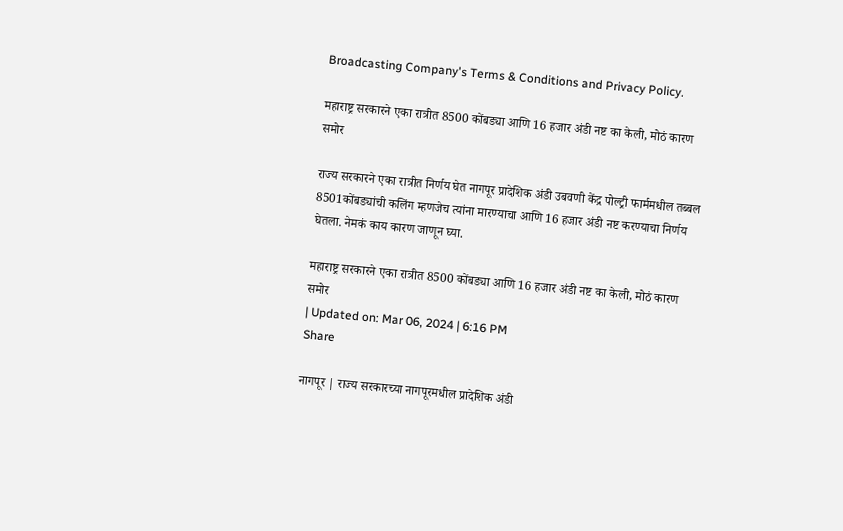Broadcasting Company's Terms & Conditions and Privacy Policy.

महाराष्ट्र सरकारने एका रात्रीत 8500 कोंबड्या आणि 16 हजार अंडी नष्ट का केली, मोठं कारण समोर

राज्य सरकारने एका रात्रीत निर्णय घेत नागपूर प्रादेशिक अंडी उबवणी केंद्र पोल्ट्री फार्ममधील तब्बल 8501कोंबड्यांची कलिंग म्हणजेच त्यांना मारण्याचा आणि 16 हजार अंडी नष्ट करण्याचा निर्णय घेतला. नेमकं काय कारण जाणून घ्या.

महाराष्ट्र सरकारने एका रात्रीत 8500 कोंबड्या आणि 16 हजार अंडी नष्ट का केली, मोठं कारण समोर
| Updated on: Mar 06, 2024 | 6:16 PM
Share

नागपूर | राज्य सरकारच्या नागपूरमधील प्रादेशिक अंडी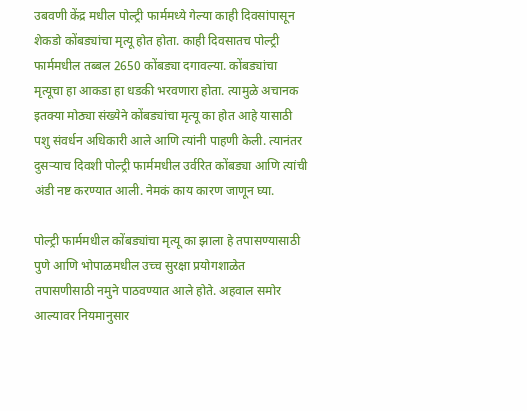उबवणी केंद्र मधील पोल्ट्री फार्ममध्ये गेल्या काही दिवसांपासून शेकडो कोंबड्यांचा मृत्यू होत होता. काही दिवसातच पोल्ट्री फार्ममधील तब्बल 2650 कोंबड्या दगावल्या. कोंबड्यांचा मृत्यूचा हा आकडा हा धडकी भरवणारा होता. त्यामुळे अचानक इतक्या मोठ्या संख्येने कोंबड्यांचा मृत्यू का होत आहे यासाठी पशु संवर्धन अधिकारी आले आणि त्यांनी पाहणी केली. त्यानंतर दुसऱ्याच दिवशी पोल्ट्री फार्ममधील उर्वरित कोंबड्या आणि त्यांची अंडी नष्ट करण्यात आली. नेमकं काय कारण जाणून घ्या.

पोल्ट्री फार्ममधील कोंबड्यांचा मृत्यू का झाला हे तपासण्यासाठी पुणे आणि भोपाळमधील उच्च सुरक्षा प्रयोगशाळेत तपासणीसाठी नमुने पाठवण्यात आले होते. अहवाल समोर आल्यावर नियमानुसार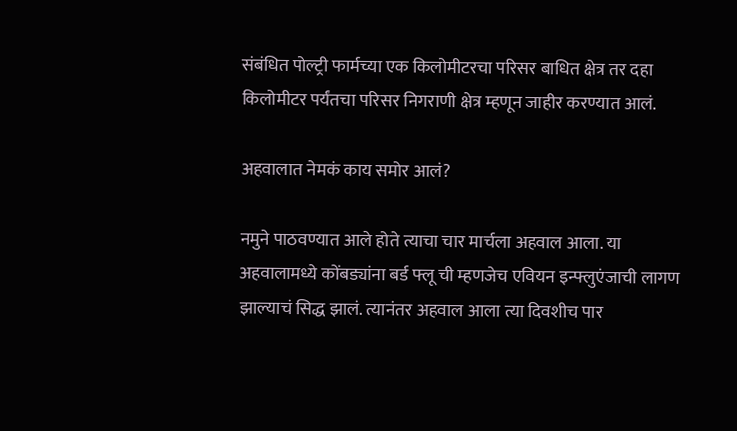संबंधित पोल्ट्री फार्मच्या एक किलोमीटरचा परिसर बाधित क्षेत्र तर दहा किलोमीटर पर्यंतचा परिसर निगराणी क्षेत्र म्हणून जाहीर करण्यात आलं.

अहवालात नेमकं काय समोर आलं?

नमुने पाठवण्यात आले होते त्याचा चार मार्चला अहवाल आला. या अहवालामध्ये कोंबड्यांना बर्ड फ्लू ची म्हणजेच एवियन इन्फ्लुएंजाची लागण झाल्याचं सिद्ध झालं. त्यानंतर अहवाल आला त्या दिवशीच पार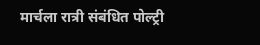मार्चला रात्री संबंधित पोल्ट्री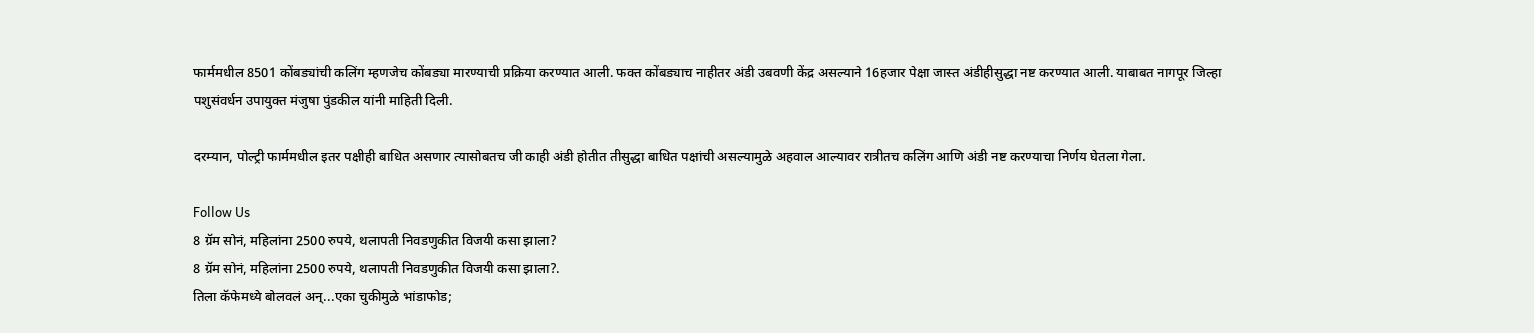फार्ममधील 8501 कोंबड्यांची कलिंग म्हणजेच कोंबड्या मारण्याची प्रक्रिया करण्यात आली. फक्त कोंबड्याच नाहीतर अंडी उबवणी केंद्र असल्याने 16हजार पेक्षा जास्त अंडीहीसुद्धा नष्ट करण्यात आली. याबाबत नागपूर जिल्हा पशुसंवर्धन उपायुक्त मंजुषा पुंडकील यांनी माहिती दिली.

दरम्यान, पोल्ट्री फार्ममधील इतर पक्षीही बाधित असणार त्यासोबतच जी काही अंडी होतीत तीसुद्धा बाधित पक्षांची असल्यामुळे अहवाल आल्यावर रात्रीतच कलिंग आणि अंडी नष्ट करण्याचा निर्णय घेतला गेला.

Follow Us
8 ग्रॅम सोनं, महिलांना 2500 रुपये, थलापती निवडणुकीत विजयी कसा झाला?
8 ग्रॅम सोनं, महिलांना 2500 रुपये, थलापती निवडणुकीत विजयी कसा झाला?.
तिला कॅफेमध्ये बोलवलं अन्...एका चुकीमुळे भांडाफोड;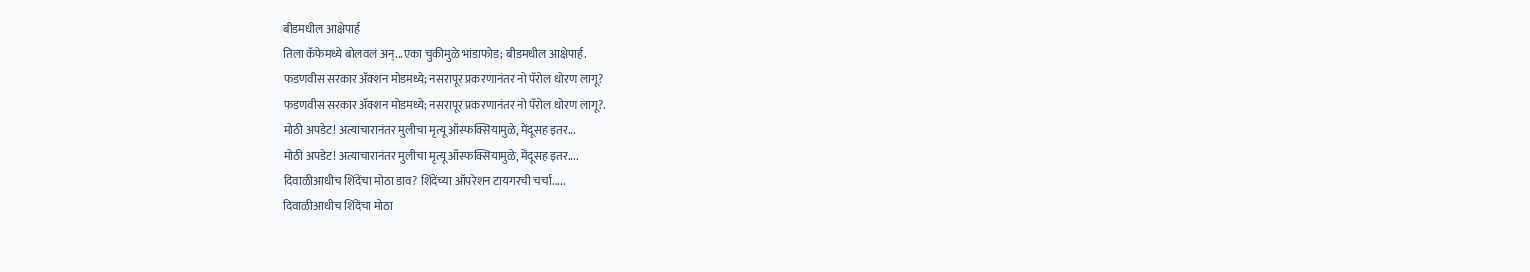बीडमधील आक्षेपार्ह
तिला कॅफेमध्ये बोलवलं अन्...एका चुकीमुळे भांडाफोड; बीडमधील आक्षेपार्ह.
फडणवीस सरकार अ‍ॅक्शन मोडमध्ये; नसरापूर प्रकरणानंतर नो पॅरोल धोरण लागू?
फडणवीस सरकार अ‍ॅक्शन मोडमध्ये; नसरापूर प्रकरणानंतर नो पॅरोल धोरण लागू?.
मोठी अपडेट! अत्याचारानंतर मुलीचा मृत्यू ऑस्फक्सियामुळे, मेंदूसह इतर...
मोठी अपडेट! अत्याचारानंतर मुलीचा मृत्यू ऑस्फक्सियामुळे, मेंदूसह इतर....
दिवाळीआधीच शिंदेंचा मोठा डाव? शिंदेंच्या ऑपरेशन टायगरची चर्चा.....
दिवाळीआधीच शिंदेंचा मोठा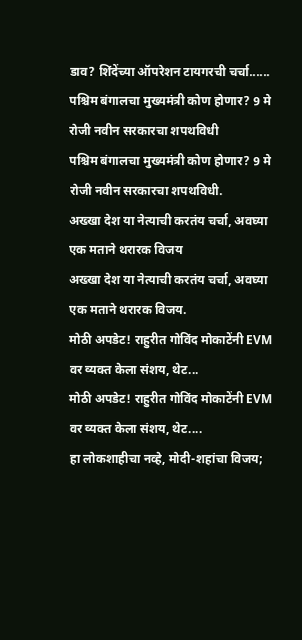डाव? शिंदेंच्या ऑपरेशन टायगरची चर्चा......
पश्चिम बंगालचा मुख्यमंत्री कोण होणार? 9 मे रोजी नवीन सरकारचा शपथविधी
पश्चिम बंगालचा मुख्यमंत्री कोण होणार? 9 मे रोजी नवीन सरकारचा शपथविधी.
अख्खा देश या नेत्याची करतंय चर्चा, अवघ्या एक मताने थरारक विजय
अख्खा देश या नेत्याची करतंय चर्चा, अवघ्या एक मताने थरारक विजय.
मोठी अपडेट! राहुरीत गोविंद मोकाटेंनी EVM वर व्यक्त केला संशय, थेट...
मोठी अपडेट! राहुरीत गोविंद मोकाटेंनी EVM वर व्यक्त केला संशय, थेट....
हा लोकशाहीचा नव्हे, मोदी-शहांचा विजय;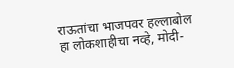राऊतांचा भाजपवर हल्लाबोल
हा लोकशाहीचा नव्हे, मोदी-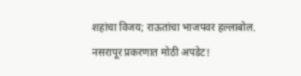शहांचा विजय; राऊतांचा भाजपवर हल्लाबोल.
नसरापूर प्रकरणात मोठी अपडेट!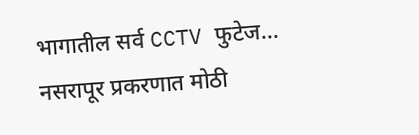भागातील सर्व CCTV फुटेज...
नसरापूर प्रकरणात मोठी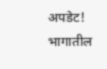अपडेट! भागातील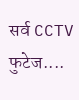सर्व CCTV फुटेज....